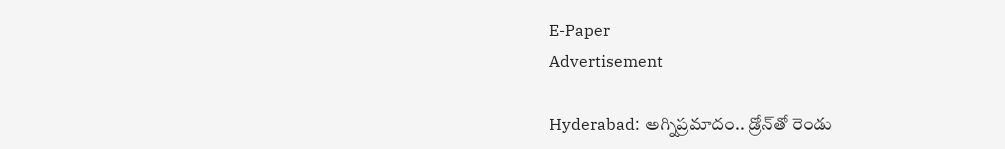E-Paper
Advertisement

Hyderabad: అగ్నిప్రమాదం.. డ్రోన్‌తో రెండు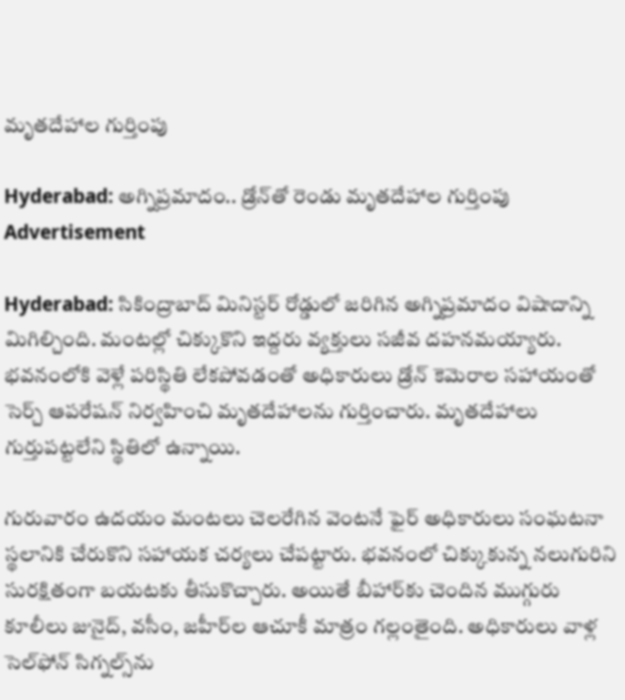మృతదేహాల గుర్తింపు

Hyderabad: అగ్నిప్రమాదం.. డ్రోన్‌తో రెండు మృతదేహాల గుర్తింపు
Advertisement

Hyderabad: సికింద్రాబాద్ మినిస్టర్ రోడ్డులో జరిగిన అగ్నిప్రమాదం విషాదాన్ని మిగిల్చింది. మంటల్లో చిక్కుకొని ఇద్దరు వ్యక్తులు సజీవ దహనమయ్యారు. భవనంలోకి వెళ్లే పరిస్థితి లేకపోవడంతో అధికారులు డ్రోన్ కెమెరాల సహాయంతో సెర్చ్ ఆపరేషన్ నిర్వహించి మృతదేహాలను గుర్తించారు. మృతదేహాలు గుర్తుపట్టలేని స్థితిలో ఉన్నాయి.

గురువారం ఉదయం మంటలు చెలరేగిన వెంటనే ఫైర్ అధికారులు సంఘటనా స్థలానికి చేరుకొని సహాయక చర్యలు చేపట్టారు. భవనంలో చిక్కుకున్న నలుగురిని సురక్షితంగా బయటకు తీసుకొచ్చారు. అయితే బీహార్‌కు చెందిన ముగ్గురు కూలీలు జునైద్, వసీం, జహీర్‌ల ఆచూకీ మాత్రం గల్లంతైంది. అధికారులు వాళ్ల సెల్‌ఫోన్ సిగ్నల్స్‌ను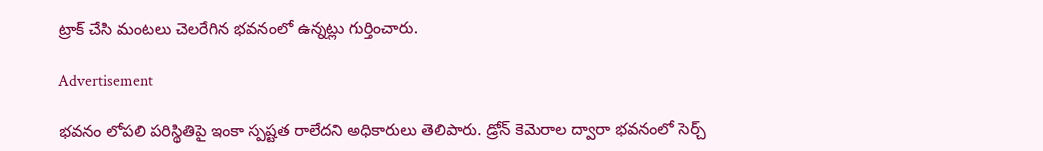ట్రాక్ చేసి మంటలు చెలరేగిన భవనంలో ఉన్నట్లు గుర్తించారు.

Advertisement

భవనం లోపలి పరిస్థితిపై ఇంకా స్పష్టత రాలేదని అధికారులు తెలిపారు. డ్రోన్ కెమెరాల ద్వారా భవనంలో సెర్చ్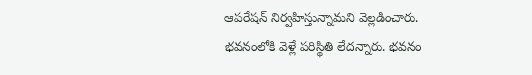ఆపరేషన్ నిర్వహిస్తున్నామని వెల్లడించారు. భవనంలోకి వెళ్లే పరిస్థితి లేదన్నారు. భవనం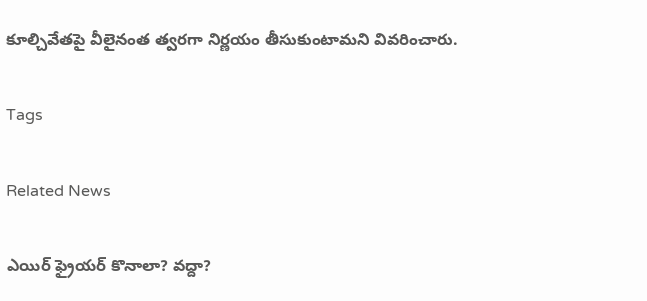కూల్చివేతపై వీలైనంత త్వరగా నిర్ణయం తీసుకుంటామని వివరించారు.

Tags

Related News

ఎయిర్ ఫ్రైయర్ కొనాలా? వద్దా?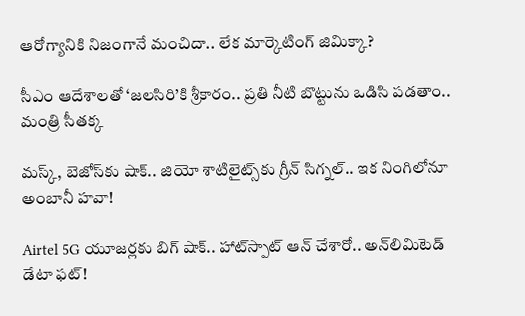ఆరోగ్యానికి నిజంగానే మంచిదా.. లేక మార్కెటింగ్ జిమిక్కా?

సీఎం ఆదేశాలతో ‘జలసిరి’కి శ్రీకారం.. ప్రతి నీటి బొట్టును ఒడిసి పడతాం.. మంత్రి సీతక్క

మస్క్, బెజోస్‌కు షాక్.. జియో శాటిలైట్స్‌కు గ్రీన్ సిగ్నల్.. ఇక నింగిలోనూ అంబానీ హవా!

Airtel 5G యూజర్లకు బిగ్ షాక్.. హాట్‌స్పాట్ ఆన్ చేశారో.. అన్‌లిమిటెడ్ డేటా ఫట్!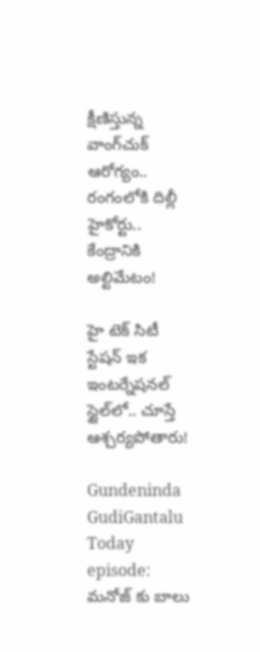క్షీణిస్తున్న వాంగ్‌చుక్ ఆరోగ్యం.. రంగంలోకి దిల్లీ హైకోర్టు.. కేంద్రానికి అల్టిమేటం!

హై టెక్ సిటీ స్టేషన్ ఇక ఇంటర్నేషనల్ స్టైల్‌లో.. చూస్తే ఆశ్చర్యపోతారు!

Gundeninda GudiGantalu Today episode: మనోజ్ కు బాలు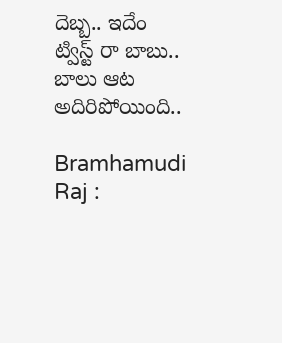దెబ్బ.. ఇదేం ట్విస్ట్ రా బాబు.. బాలు ఆట అదిరిపోయింది..

Bramhamudi Raj :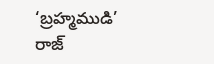‘బ్రహ్మముడి’ రాజ్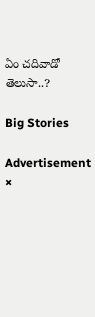ఏం చదివాడో తెలుసా..?

Big Stories

Advertisement
×